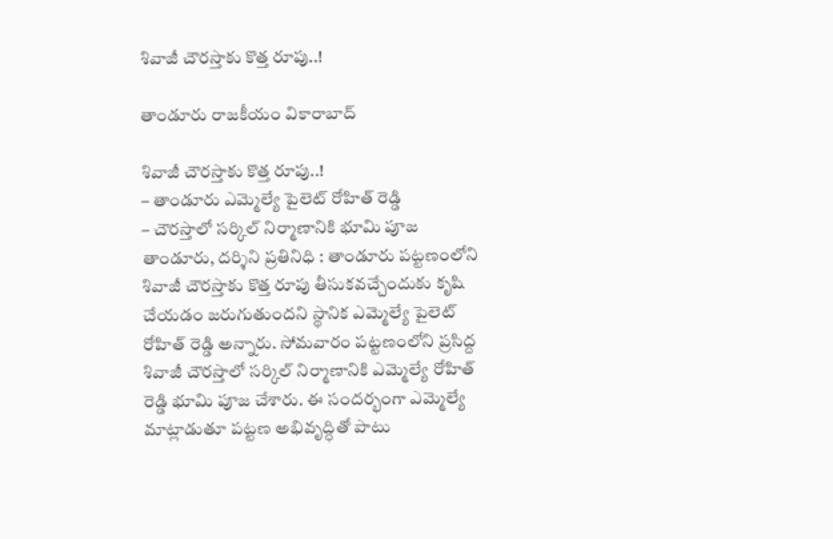శివాజీ చౌరస్తాకు కొత్త రూపు..!

తాండూరు రాజకీయం వికారాబాద్

శివాజీ చౌరస్తాకు కొత్త రూపు..!
– తాండూరు ఎమ్మెల్యే పైలెట్ రోహిత్‌ రెడ్డి
– చౌరస్తాలో సర్కిల్‌ నిర్మాణానికి భూమి పూజ
తాండూరు, దర్శిని ప్రతినిధి : తాండూరు పట్టణంలోని శివాజీ చౌరస్తాకు కొత్త రూపు తీసుకవచ్చేందుకు కృషి చేయడం జరుగుతుందని స్థానిక ఎమ్మెల్యే పైలెట్ రోహిత్ రెడ్డి అన్నారు. సోమవారం పట్టణంలోని ప్రసిద్ద శివాజీ చౌరస్తాలో సర్కిల్‌ నిర్మాణానికి ఎమ్మెల్యే రోహిత్ రెడ్డి భూమి పూజ చేశారు. ఈ సందర్భంగా ఎమ్మెల్యే మాట్లాడుతూ పట్టణ అభివృద్ధితో పాటు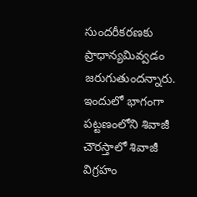సుందరీకరణకు ప్రాధాన్యమివ్వడం జరుగుతుందన్నారు. ఇందులో భాగంగా పట్టణంలోని శివాజీ చౌరస్తాలో శివాజీ విగ్రహం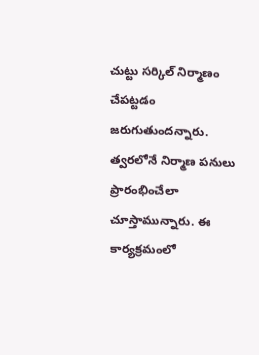చుట్టు సర్కిల్‌ నిర్మాణం చేపట్టడం జరుగుతుందన్నారు. త్వరలోనే నిర్మాణ పనులు ప్రారంభించేలా చూస్తామున్నారు. ఈ కార్యక్రమంలో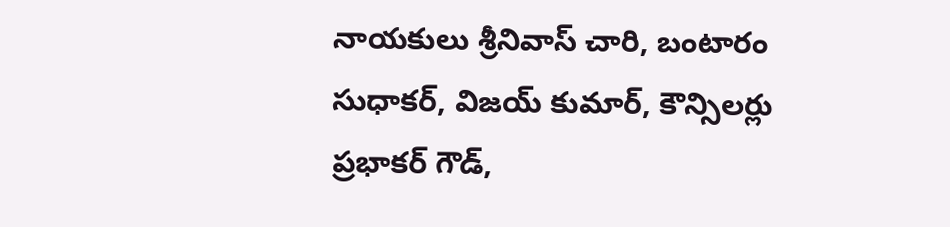నాయకులు శ్రీనివాస్ చారి, బంటారం సుధాకర్, విజయ్‌ కుమార్, కౌన్సిలర్లు ప్రభాకర్‌ గౌడ్,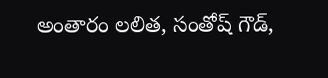అంతారం లలిత, సంతోష్‌ గౌడ్,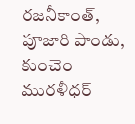రజనీకాంత్, పూజారి పాండు, కుంచెం మురళీధర్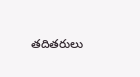తదితరులు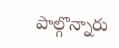పాల్గొన్నారు